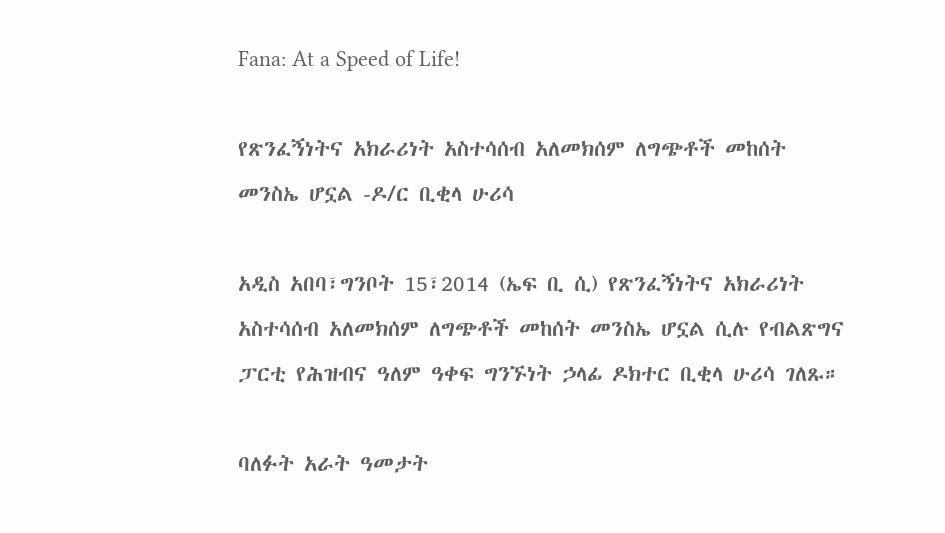Fana: At a Speed of Life!

የጽንፈኝነትና አክራሪነት አስተሳሰብ አለመክሰም ለግጭቶች መከሰት መንስኤ ሆኗል -ዶ/ር ቢቂላ ሁሪሳ

አዲስ አበባ፣ግንቦት 15፣2014 (ኤፍ ቢ ሲ) የጽንፈኝነትና አክራሪነት አስተሳሰብ አለመክሰም ለግጭቶች መከሰት መንስኤ ሆኗል ሲሉ የብልጽግና ፓርቲ የሕዝብና ዓለም ዓቀፍ ግንኙነት ኃላፊ ዶክተር ቢቂላ ሁሪሳ ገለጹ።

ባለፉት አራት ዓመታት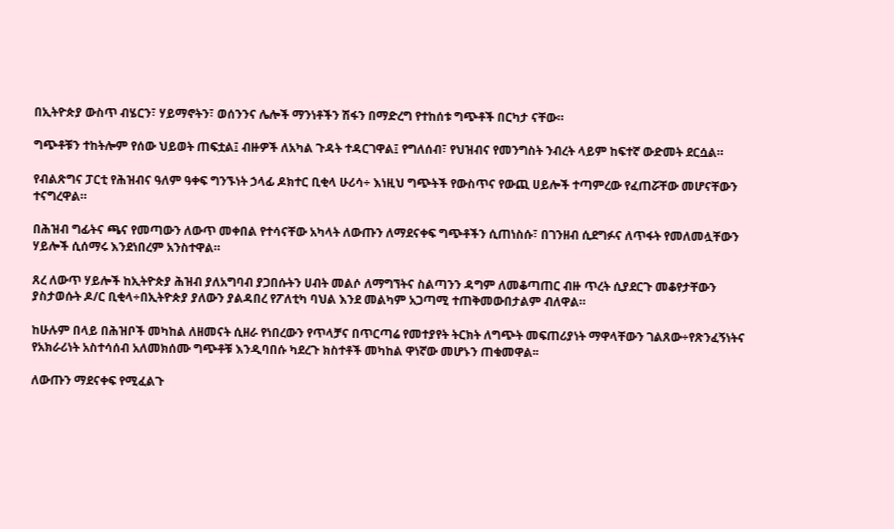በኢትዮጵያ ውስጥ ብሄርን፣ ሃይማኖትን፣ ወሰንንና ሌሎች ማንነቶችን ሽፋን በማድረግ የተከሰቱ ግጭቶች በርካታ ናቸው።

ግጭቶቹን ተከትሎም የሰው ህይወት ጠፍቷል፤ ብዙዎች ለአካል ጉዳት ተዳርገዋል፤ የግለሰብ፣ የህዝብና የመንግስት ንብረት ላይም ከፍተኛ ውድመት ደርሷል።

የብልጽግና ፓርቲ የሕዝብና ዓለም ዓቀፍ ግንኙነት ኃላፊ ዶክተር ቢቂላ ሁሪሳ÷ እነዚህ ግጭትች የውስጥና የውጪ ሀይሎች ተጣምረው የፈጠሯቸው መሆናቸውን ተናግረዋል።

በሕዝብ ግፊትና ጫና የመጣውን ለውጥ መቀበል የተሳናቸው አካላት ለውጡን ለማደናቀፍ ግጭቶችን ሲጠነስሱ፣ በገንዘብ ሲደግፉና ለጥፋት የመለመሏቸውን ሃይሎች ሲሰማሩ እንደነበረም አንስተዋል።

ጸረ ለውጥ ሃይሎች ከኢትዮጵያ ሕዝብ ያለአግባብ ያጋበሱትን ሀብት መልሶ ለማግኘትና ስልጣንን ዳግም ለመቆጣጠር ብዙ ጥረት ሲያደርጉ መቆየታቸውን ያስታወሱት ዶ/ር ቢቂላ÷በኢትዮጵያ ያለውን ያልዳበረ የፖለቲካ ባህል እንደ መልካም አጋጣሚ ተጠቅመውበታልም ብለዋል።

ከሁሉም በላይ በሕዝቦች መካከል ለዘመናት ሲዘራ የነበረውን የጥላቻና በጥርጣሬ የመተያየት ትርክት ለግጭት መፍጠሪያነት ማዋላቸውን ገልጸው÷የጽንፈኝነትና የአክራሪነት አስተሳሰብ አለመክሰሙ ግጭቶቹ እንዲባበሱ ካደረጉ ክስተቶች መካከል ዋነኛው መሆኑን ጠቁመዋል፡፡

ለውጡን ማደናቀፍ የሚፈልጉ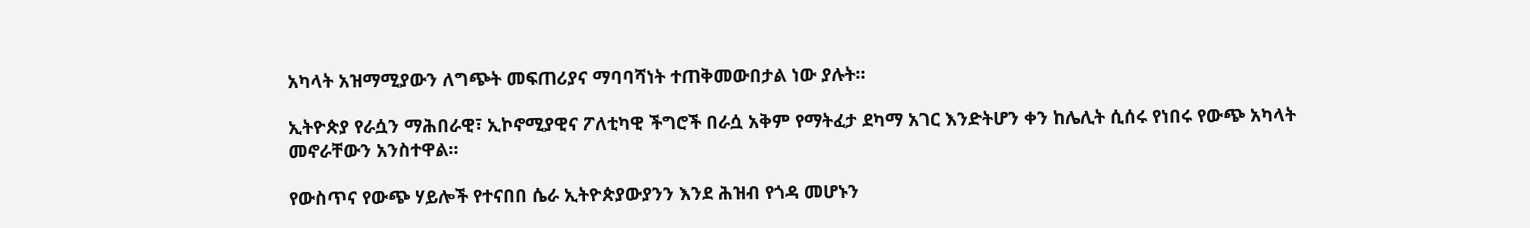አካላት አዝማሚያውን ለግጭት መፍጠሪያና ማባባሻነት ተጠቅመውበታል ነው ያሉት።

ኢትዮጵያ የራሷን ማሕበራዊ፣ ኢኮኖሚያዊና ፖለቲካዊ ችግሮች በራሷ አቅም የማትፈታ ደካማ አገር እንድትሆን ቀን ከሌሊት ሲሰሩ የነበሩ የውጭ አካላት መኖራቸውን አንስተዋል።

የውስጥና የውጭ ሃይሎች የተናበበ ሴራ ኢትዮጵያውያንን እንደ ሕዝብ የጎዳ መሆኑን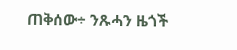ጠቅሰው÷ ንጹሓን ዜጎች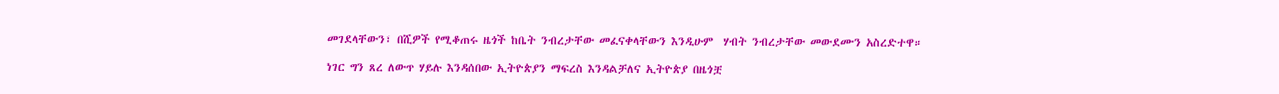መገደላቸውን፣ በሺዎች የሚቆጠሩ ዜጎች ከቤት ንብረታቸው መፈናቀላቸውን እንዲሁም  ሃብት ንብረታቸው መውደሙን አስረድተዋ።

ነገር ግን ጸረ ለውጥ ሃይሉ እንዳሰበው ኢትዮጵያን ማፍረስ እንዳልቻለና ኢትዮጵያ በዜጎቿ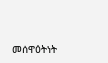መሰዋዕትነት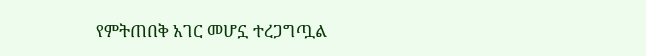የምትጠበቅ አገር መሆኗ ተረጋግጧል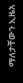ማለታቸውን ኢዜአ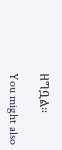ዘግቧል።

You might also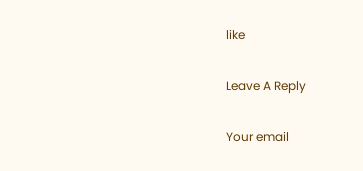like

Leave A Reply

Your email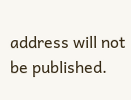address will not be published.